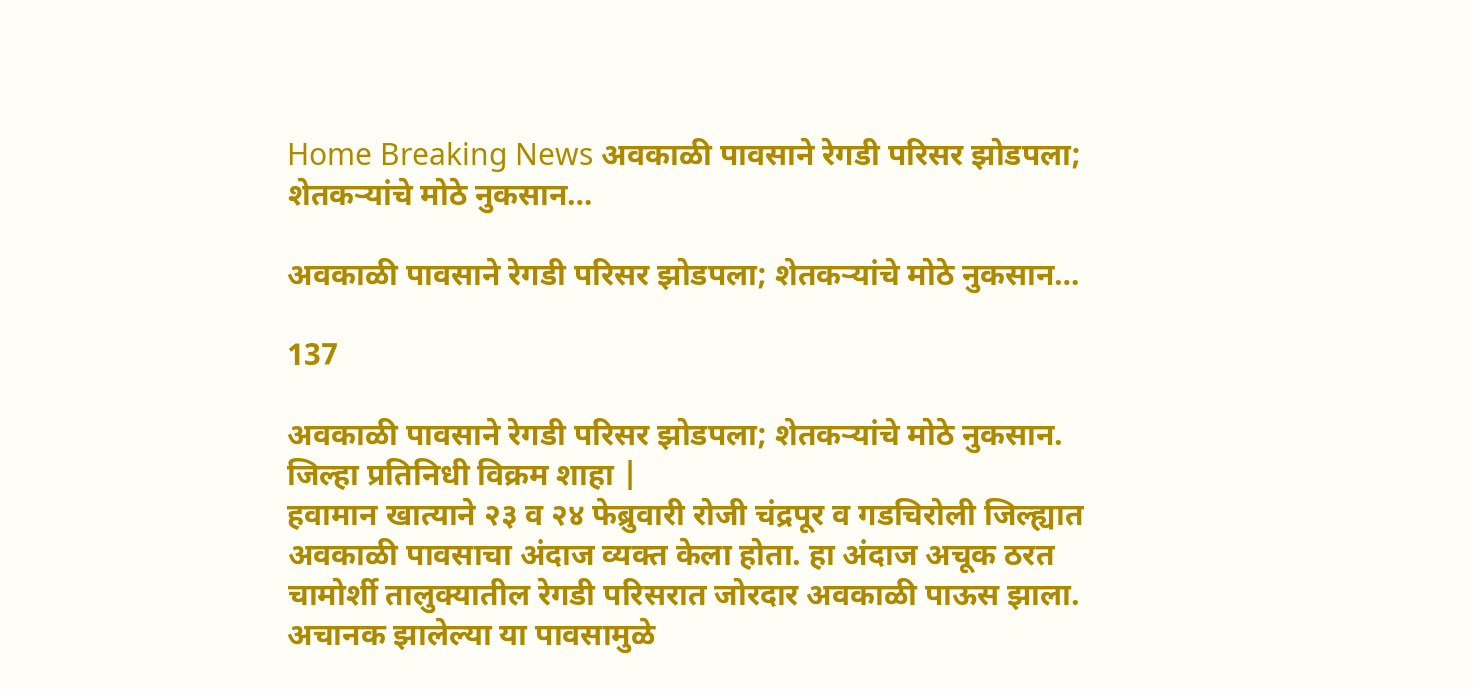Home Breaking News अवकाळी पावसाने रेगडी परिसर झोडपला; शेतकऱ्यांचे मोठे नुकसान…

अवकाळी पावसाने रेगडी परिसर झोडपला; शेतकऱ्यांचे मोठे नुकसान…

137

अवकाळी पावसाने रेगडी परिसर झोडपला; शेतकऱ्यांचे मोठे नुकसान.
जिल्हा प्रतिनिधी विक्रम शाहा |
हवामान खात्याने २३ व २४ फेब्रुवारी रोजी चंद्रपूर व गडचिरोली जिल्ह्यात अवकाळी पावसाचा अंदाज व्यक्त केला होता. हा अंदाज अचूक ठरत चामोर्शी तालुक्यातील रेगडी परिसरात जोरदार अवकाळी पाऊस झाला. अचानक झालेल्या या पावसामुळे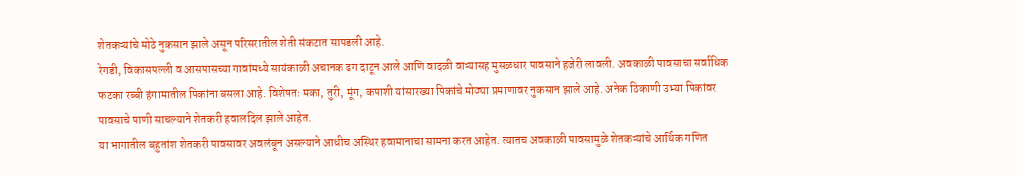शेतकऱ्यांचे मोठे नुकसान झाले असून परिसरातील शेती संकटात सापडली आहे.
रेगडी, विकासपल्ली व आसपासच्या गावांमध्ये सायंकाळी अचानक ढग दाटून आले आणि वादळी वाऱ्यासह मुसळधार पावसाने हजेरी लावली. अवकाळी पावसाचा सर्वाधिक फटका रब्बी हंगामातील पिकांना बसला आहे. विशेषतः मका, तुरी, मूंग, कपाशी यांसारख्या पिकांचे मोठ्या प्रमाणावर नुकसान झाले आहे. अनेक ठिकाणी उभ्या पिकांवर पावसाचे पाणी साचल्याने शेतकरी हवालदिल झाले आहेत.
या भागातील बहुतांश शेतकरी पावसावर अवलंबून असल्याने आधीच अस्थिर हवामानाचा सामना करत आहेत. त्यातच अवकाळी पावसामुळे शेतकऱ्यांचे आर्थिक गणित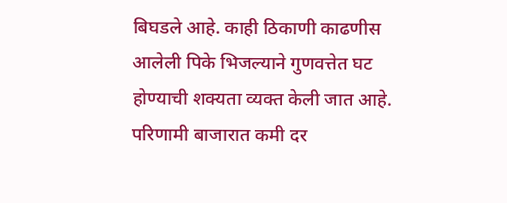बिघडले आहे. काही ठिकाणी काढणीस आलेली पिके भिजल्याने गुणवत्तेत घट होण्याची शक्यता व्यक्त केली जात आहे. परिणामी बाजारात कमी दर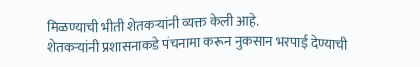मिळण्याची भीती शेतकऱ्यांनी व्यक्त केली आहे.
शेतकऱ्यांनी प्रशासनाकडे पंचनामा करून नुकसान भरपाई देण्याची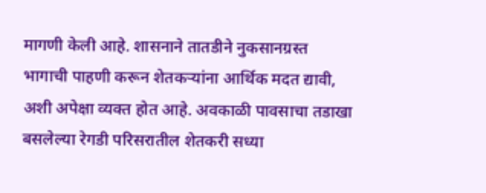मागणी केली आहे. शासनाने तातडीने नुकसानग्रस्त भागाची पाहणी करून शेतकऱ्यांना आर्थिक मदत द्यावी, अशी अपेक्षा व्यक्त होत आहे. अवकाळी पावसाचा तडाखा बसलेल्या रेगडी परिसरातील शेतकरी सध्या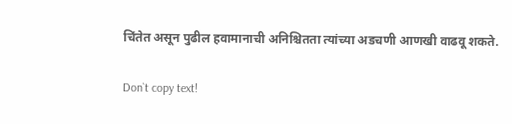चिंतेत असून पुढील हवामानाची अनिश्चितता त्यांच्या अडचणी आणखी वाढवू शकते.

Don`t copy text!